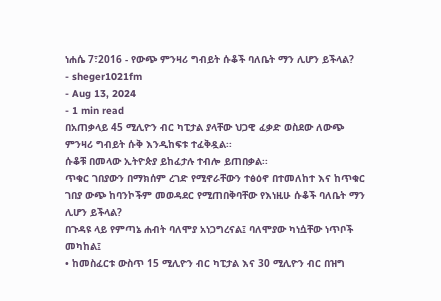ነሐሴ 7፣2016 - የውጭ ምንዛሪ ግብይት ሱቆች ባለቤት ማን ሊሆን ይችላል?
- sheger1021fm
- Aug 13, 2024
- 1 min read
በአጠቃላይ 45 ሚሊዮን ብር ካፒታል ያላቸው ህጋዊ ፈቃድ ወስደው ለውጭ ምንዛሪ ግብይት ሱቅ እንዲከፍቱ ተፈቅዷል፡፡
ሱቆቹ በመላው ኢትዮጵያ ይከፈታሉ ተብሎ ይጠበቃል፡፡
ጥቁር ገበያውን በማክሰም ረገድ የሚኖራቸውን ተፅዕኖ በተመለከተ እና ከጥቁር ገበያ ውጭ ከባንኮችም መወዳደር የሚጠበቅባቸው የእነዚሁ ሱቆች ባለቤት ማን ሊሆን ይችላል?
በጉዳዩ ላይ የምጣኔ ሐብት ባለሞያ አነጋግረናል፤ ባለሞያው ካነሷቸው ነጥቦች መካከል፤
• ከመስፈርቱ ውስጥ 15 ሚሊዮን ብር ካፒታል እና 30 ሚሊዮን ብር በዝግ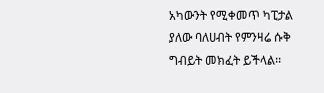አካውንት የሚቀመጥ ካፒታል ያለው ባለሀብት የምንዛሬ ሱቅ ግብይት መክፈት ይችላል፡፡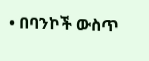• በባንኮች ውስጥ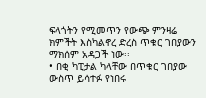ፍላጎትን የሚመጥን የውጭ ምንዛሬ ክምችት እስካልኖረ ድረስ ጥቁር ገበያውን ማክሰም አዳጋች ነው፡፡
• በቂ ካፒታል ካላቸው በጥቁር ገበያው ውስጥ ይሳተፉ የነበሩ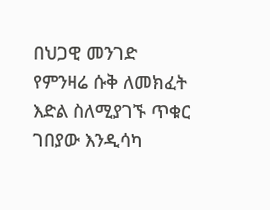በህጋዊ መንገድ የምንዛሬ ሱቅ ለመክፈት እድል ስለሚያገኙ ጥቁር ገበያው እንዲሳካ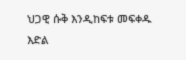ህጋዊ ሱቅ እንዲከፍቱ መፍቀዱ እድል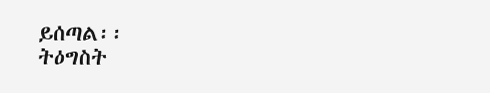ይሰጣል፡፡
ትዕግስት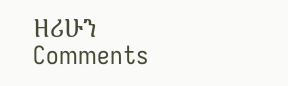ዘሪሁን
Comments